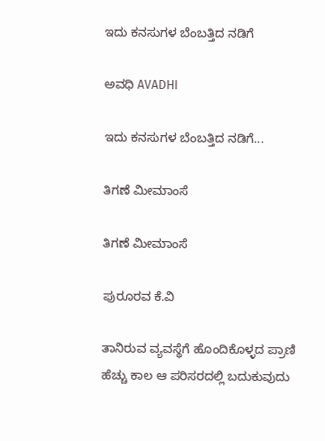ಇದು ಕನಸುಗಳ ಬೆಂಬತ್ತಿದ ನಡಿಗೆ‍

ಅವಧಿ AVADHI

ಇದು ಕನಸುಗಳ ಬೆಂಬತ್ತಿದ ನಡಿಗೆ...

ತಿಗಣೆ ಮೀಮಾಂಸೆ

ತಿಗಣೆ ಮೀಮಾಂಸೆ

ಪುರೂರವ ಕೆ.ವಿ

ತಾನಿರುವ ವ್ಯವಸ್ಥೆಗೆ ಹೊಂದಿಕೊಳ್ಳದ ಪ್ರಾಣಿ ಹೆಚ್ಚು ಕಾಲ ಆ ಪರಿಸರದಲ್ಲಿ ಬದುಕುವುದು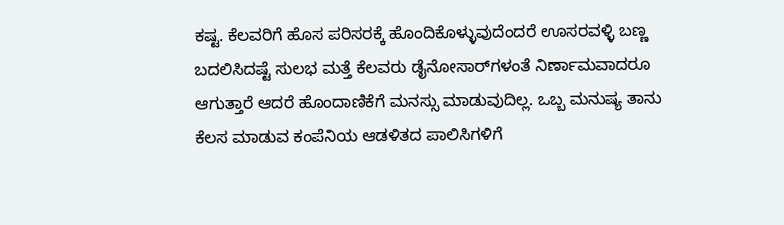ಕಷ್ಟ. ಕೆಲವರಿಗೆ ಹೊಸ ಪರಿಸರಕ್ಕೆ ಹೊಂದಿಕೊಳ್ಳುವುದೆಂದರೆ ಊಸರವಳ್ಳಿ ಬಣ್ಣ ಬದಲಿಸಿದಷ್ಟೆ ಸುಲಭ ಮತ್ತೆ ಕೆಲವರು ಡೈನೋಸಾರ್‌ಗಳಂತೆ ನಿರ್ಣಾಮವಾದರೂ ಆಗುತ್ತಾರೆ ಆದರೆ ಹೊಂದಾಣಿಕೆಗೆ ಮನಸ್ಸು ಮಾಡುವುದಿಲ್ಲ. ಒಬ್ಬ ಮನುಷ್ಯ ತಾನು ಕೆಲಸ ಮಾಡುವ ಕಂಪೆನಿಯ ಆಡಳಿತದ ಪಾಲಿಸಿಗಳಿಗೆ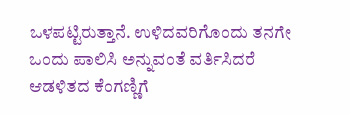ಒಳಪಟ್ಟಿರುತ್ತಾನೆ. ಉಳಿದವರಿಗೊಂದು ತನಗೇ ಒಂದು ಪಾಲಿಸಿ ಅನ್ನುವಂತೆ ವರ್ತಿಸಿದರೆ ಆಡಳಿತದ ಕೆಂಗಣ್ಣಿಗೆ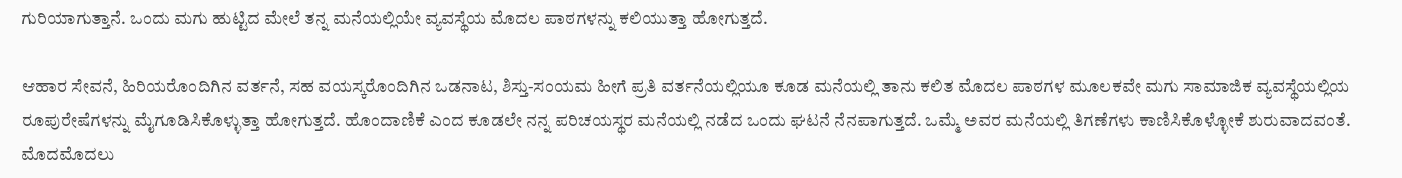ಗುರಿಯಾಗುತ್ತಾನೆ. ಒಂದು ಮಗು ಹುಟ್ಟಿದ ಮೇಲೆ ತನ್ನ ಮನೆಯಲ್ಲಿಯೇ ವ್ಯವಸ್ಥೆಯ ಮೊದಲ ಪಾಠಗಳನ್ನು ಕಲಿಯುತ್ತಾ ಹೋಗುತ್ತದೆ.

ಆಹಾರ ಸೇವನೆ, ಹಿರಿಯರೊಂದಿಗಿನ ವರ್ತನೆ, ಸಹ ವಯಸ್ಕರೊಂದಿಗಿನ ಒಡನಾಟ, ಶಿಸ್ತು-ಸಂಯಮ ಹೀಗೆ ಪ್ರತಿ ವರ್ತನೆಯಲ್ಲಿಯೂ ಕೂಡ ಮನೆಯಲ್ಲಿ ತಾನು ಕಲಿತ ಮೊದಲ ಪಾಠಗಳ ಮೂಲಕವೇ ಮಗು ಸಾಮಾಜಿಕ ವ್ಯವಸ್ಥೆಯಲ್ಲಿಯ ರೂಪುರೇಷೆಗಳನ್ನು ಮೈಗೂಡಿಸಿಕೊಳ್ಳುತ್ತಾ ಹೋಗುತ್ತದೆ. ಹೊಂದಾಣಿಕೆ ಎಂದ ಕೂಡಲೇ ನನ್ನ ಪರಿಚಯಸ್ಥರ ಮನೆಯಲ್ಲಿ ನಡೆದ ಒಂದು ಘಟನೆ ನೆನಪಾಗುತ್ತದೆ. ಒಮ್ಮೆ ಅವರ ಮನೆಯಲ್ಲಿ ತಿಗಣೆಗಳು ಕಾಣಿಸಿಕೊಳ್ಳೋಕೆ ಶುರುವಾದವಂತೆ. ಮೊದಮೊದಲು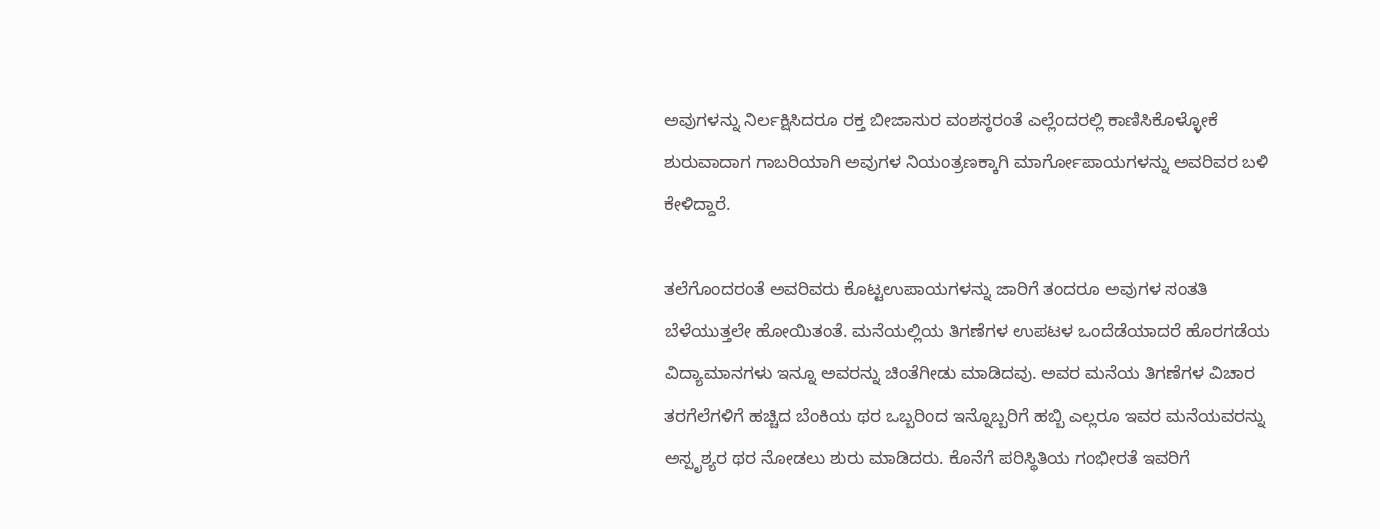ಅವುಗಳನ್ನು ನಿರ್ಲಕ್ಷಿಸಿದರೂ ರಕ್ತ ಬೀಜಾಸುರ ವಂಶಸ್ಠರಂತೆ ಎಲ್ಲೆಂದರಲ್ಲಿ ಕಾಣಿಸಿಕೊಳ್ಳೋಕೆ ಶುರುವಾದಾಗ ಗಾಬರಿಯಾಗಿ ಅವುಗಳ ನಿಯಂತ್ರಣಕ್ಕಾಗಿ ಮಾರ್ಗೋಪಾಯಗಳನ್ನು ಅವರಿವರ ಬಳಿ ಕೇಳಿದ್ದಾರೆ.

ತಲೆಗೊಂದರಂತೆ ಅವರಿವರು ಕೊಟ್ಟಉಪಾಯಗಳನ್ನು ಜಾರಿಗೆ ತಂದರೂ ಅವುಗಳ ಸಂತತಿ ಬೆಳೆಯುತ್ತಲೇ ಹೋಯಿತಂತೆ. ಮನೆಯಲ್ಲಿಯ ತಿಗಣೆಗಳ ಉಪಟಳ ಒಂದೆಡೆಯಾದರೆ ಹೊರಗಡೆಯ ವಿದ್ಯಾಮಾನಗಳು ಇನ್ನೂ ಅವರನ್ನು ಚಿಂತೆಗೀಡು ಮಾಡಿದವು. ಅವರ ಮನೆಯ ತಿಗಣೆಗಳ ವಿಚಾರ ತರಗೆಲೆಗಳಿಗೆ ಹಚ್ಚಿದ ಬೆಂಕಿಯ ಥರ ಒಬ್ಬರಿಂದ ಇನ್ನೊಬ್ಬರಿಗೆ ಹಬ್ಬಿ ಎಲ್ಲರೂ ಇವರ ಮನೆಯವರನ್ನು ಅಸ್ಪೃಶ್ಯರ ಥರ ನೋಡಲು ಶುರು ಮಾಡಿದರು. ಕೊನೆಗೆ ಪರಿಸ್ಥಿತಿಯ ಗಂಭೀರತೆ ಇವರಿಗೆ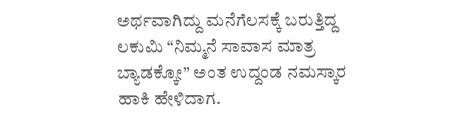ಅರ್ಥವಾಗಿದ್ದು ಮನೆಗೆಲಸಕ್ಕೆ ಬರುತ್ತಿದ್ದ ಲಕುಮಿ “ನಿಮ್ಮನೆ ಸಾವಾಸ ಮಾತ್ರ ಬ್ಯಾಡಕ್ಕೋ” ಅಂತ ಉದ್ದಂಡ ನಮಸ್ಕಾರ ಹಾಕಿ ಹೇಳಿದಾಗ.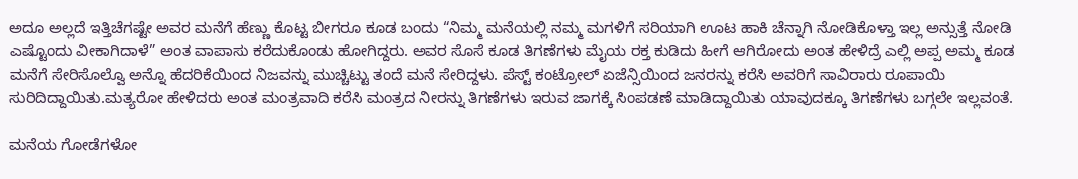ಅದೂ ಅಲ್ಲದೆ ಇತ್ತಿಚೆಗಷ್ಟೇ ಅವರ ಮನೆಗೆ ಹೆಣ್ಣು ಕೊಟ್ಟ ಬೀಗರೂ ಕೂಡ ಬಂದು “ನಿಮ್ಮ ಮನೆಯಲ್ಲಿ ನಮ್ಮ ಮಗಳಿಗೆ ಸರಿಯಾಗಿ ಊಟ ಹಾಕಿ ಚೆನ್ನಾಗಿ ನೋಡಿಕೊಳ್ತಾ ಇಲ್ಲ ಅನ್ಸುತ್ತೆ ನೋಡಿ ಎಷ್ಟೊಂದು ವೀಕಾಗಿದಾಳೆ” ಅಂತ ವಾಪಾಸು ಕರೆದುಕೊಂಡು ಹೋಗಿದ್ದರು. ಅವರ ಸೊಸೆ ಕೂಡ ತಿಗಣೆಗಳು ಮೈಯ ರಕ್ತ ಕುಡಿದು ಹೀಗೆ ಆಗಿರೋದು ಅಂತ ಹೇಳಿದ್ರೆ ಎಲ್ಲಿ ಅಪ್ಪ ಅಮ್ಮ ಕೂಡ ಮನೆಗೆ ಸೇರಿಸೊಲ್ವೊ ಅನ್ನೊ ಹೆದರಿಕೆಯಿಂದ ನಿಜವನ್ನು ಮುಚ್ಚಿಟ್ಟು ತಂದೆ ಮನೆ ಸೇರಿದ್ದಳು. ಪೆಸ್ಟ್ ಕಂಟ್ರೋಲ್ ಏಜೆನ್ಸಿಯಿಂದ ಜನರನ್ನು ಕರೆಸಿ ಅವರಿಗೆ ಸಾವಿರಾರು ರೂಪಾಯಿ ಸುರಿದಿದ್ದಾಯಿತು.ಮತ್ಯರೋ ಹೇಳಿದರು ಅಂತ ಮಂತ್ರವಾದಿ ಕರೆಸಿ ಮಂತ್ರದ ನೀರನ್ನು ತಿಗಣೆಗಳು ಇರುವ ಜಾಗಕ್ಕೆ ಸಿಂಪಡಣೆ ಮಾಡಿದ್ದಾಯಿತು ಯಾವುದಕ್ಕೂ ತಿಗಣೆಗಳು ಬಗ್ಗಲೇ ಇಲ್ಲವಂತೆ.

ಮನೆಯ ಗೋಡೆಗಳೋ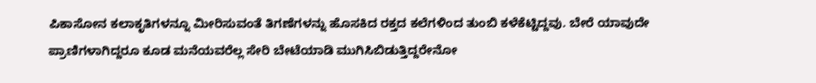ಪಿಕಾಸೋನ ಕಲಾಕೃತಿಗಳನ್ನೂ ಮೀರಿಸುವಂತೆ ತಿಗಣೆಗಳನ್ನು ಹೊಸಕಿದ ರಕ್ತದ ಕಲೆಗಳಿಂದ ತುಂಬಿ ಕಳೆಕೆಟ್ಟಿದ್ದವು. ಬೇರೆ ಯಾವುದೇ ಪ್ರಾಣಿಗಳಾಗಿದ್ದರೂ ಕೂಡ ಮನೆಯವರೆಲ್ಲ ಸೇರಿ ಬೇಟೆಯಾಡಿ ಮುಗಿಸಿಬಿಡುತ್ತಿದ್ದರೇನೋ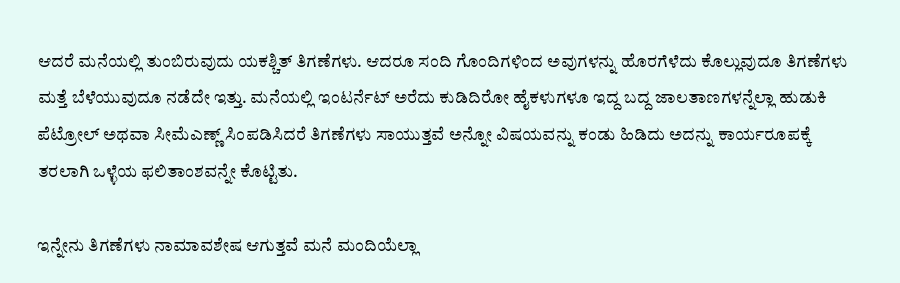ಆದರೆ ಮನೆಯಲ್ಲಿ ತುಂಬಿರುವುದು ಯಕಶ್ಚಿತ್ ತಿಗಣೆಗಳು. ಆದರೂ ಸಂದಿ ಗೊಂದಿಗಳಿಂದ ಅವುಗಳನ್ನು ಹೊರಗೆಳೆದು ಕೊಲ್ಲುವುದೂ ತಿಗಣೆಗಳು ಮತ್ತೆ ಬೆಳೆಯುವುದೂ ನಡೆದೇ ಇತ್ತು. ಮನೆಯಲ್ಲಿ ಇಂಟರ್ನೆಟ್ ಅರೆದು ಕುಡಿದಿರೋ ಹೈಕಳುಗಳೂ ಇದ್ದ ಬದ್ದ ಜಾಲತಾಣಗಳನ್ನೆಲ್ಲಾ ಹುಡುಕಿ ಪೆಟ್ರೋಲ್ ಅಥವಾ ಸೀಮೆ‌ಎಣ್ಣ್ ಸಿಂಪಡಿಸಿದರೆ ತಿಗಣೆಗಳು ಸಾಯುತ್ತವೆ ಅನ್ನೋ ವಿಷಯವನ್ನು ಕಂಡು ಹಿಡಿದು ಅದನ್ನು ಕಾರ್ಯರೂಪಕ್ಕೆ ತರಲಾಗಿ ಒಳ್ಳೆಯ ಫಲಿತಾಂಶವನ್ನೇ ಕೊಟ್ಟಿತು.

ಇನ್ನೇನು ತಿಗಣೆಗಳು ನಾಮಾವಶೇಷ ಆಗುತ್ತವೆ ಮನೆ ಮಂದಿಯೆಲ್ಲಾ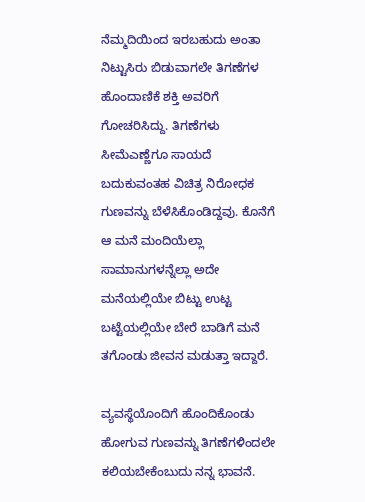ನೆಮ್ಮದಿಯಿಂದ ಇರಬಹುದು ಅಂತಾ ನಿಟ್ಟುಸಿರು ಬಿಡುವಾಗಲೇ ತಿಗಣೆಗಳ ಹೊಂದಾಣಿಕೆ ಶಕ್ತಿ ಅವರಿಗೆ ಗೋಚರಿಸಿದ್ದು. ತಿಗಣೆಗಳು ಸೀಮೆ‌ಎಣ್ಣೆಗೂ ಸಾಯದೆ ಬದುಕುವಂತಹ ವಿಚಿತ್ರ ನಿರೋಧಕ ಗುಣವನ್ನು ಬೆಳೆಸಿಕೊಂಡಿದ್ದವು. ಕೊನೆಗೆ ಆ ಮನೆ ಮಂದಿಯೆಲ್ಲಾ ಸಾಮಾನುಗಳನ್ನೆಲ್ಲಾ ಅದೇ ಮನೆಯಲ್ಲಿಯೇ ಬಿಟ್ಟು ಉಟ್ಟ ಬಟ್ಟೆಯಲ್ಲಿಯೇ ಬೇರೆ ಬಾಡಿಗೆ ಮನೆ ತಗೊಂಡು ಜೀವನ ಮಡುತ್ತಾ ಇದ್ದಾರೆ.

ವ್ಯವಸ್ಥೆಯೊಂದಿಗೆ ಹೊಂದಿಕೊಂಡು ಹೋಗುವ ಗುಣವನ್ನು ತಿಗಣೆಗಳಿಂದಲೇ ಕಲಿಯಬೇಕೆಂಬುದು ನನ್ನ ಭಾವನೆ.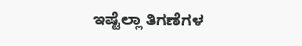ಇಷ್ಟೆಲ್ಲಾ ತಿಗಣೆಗಳ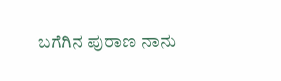ಬಗೆಗಿನ ಪುರಾಣ ನಾನು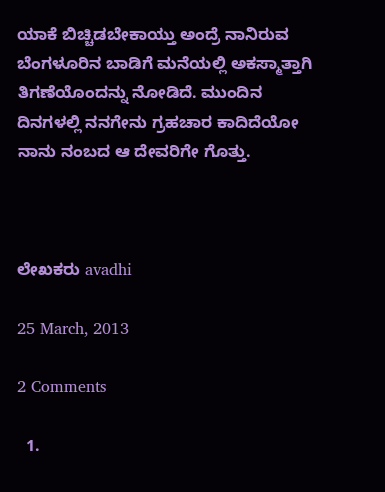ಯಾಕೆ ಬಿಚ್ಚಿಡಬೇಕಾಯ್ತು ಅಂದ್ರೆ ನಾನಿರುವ ಬೆಂಗಳೂರಿನ ಬಾಡಿಗೆ ಮನೆಯಲ್ಲಿ ಅಕಸ್ಮಾತ್ತಾಗಿ ತಿಗಣೆಯೊಂದನ್ನು ನೋಡಿದೆ. ಮುಂದಿನ ದಿನಗಳಲ್ಲಿ ನನಗೇನು ಗ್ರಹಚಾರ ಕಾದಿದೆಯೋ ನಾನು ನಂಬದ ಆ ದೇವರಿಗೇ ಗೊತ್ತು.



ಲೇಖಕರು avadhi

25 March, 2013

2 Comments

  1.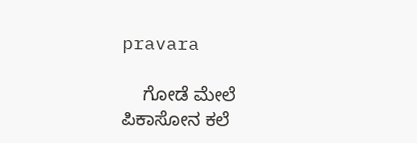pravara

    ಗೋಡೆ ಮೇಲೆ ಪಿಕಾಸೋನ ಕಲೆ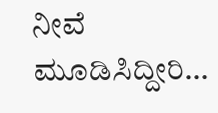ನೀವೆ ಮೂಡಿಸಿದ್ದೀರಿ…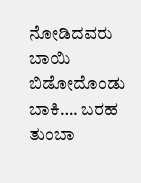ನೋಡಿದವರು ಬಾಯಿ ಬಿಡೋದೊಂಡು ಬಾಕಿ…. ಬರಹ ತುಂಬಾ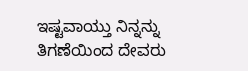ಇಷ್ಟವಾಯ್ತು ನಿನ್ನನ್ನು ತಿಗಣೆಯಿಂದ ದೇವರು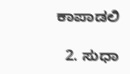ಕಾಪಾಡಲಿ

  2. ಸುಧಾ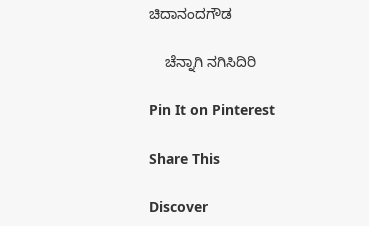ಚಿದಾನಂದಗೌಡ

    ಚೆನ್ನಾಗಿ ನಗಿಸಿದಿರಿ

Pin It on Pinterest

Share This

Discover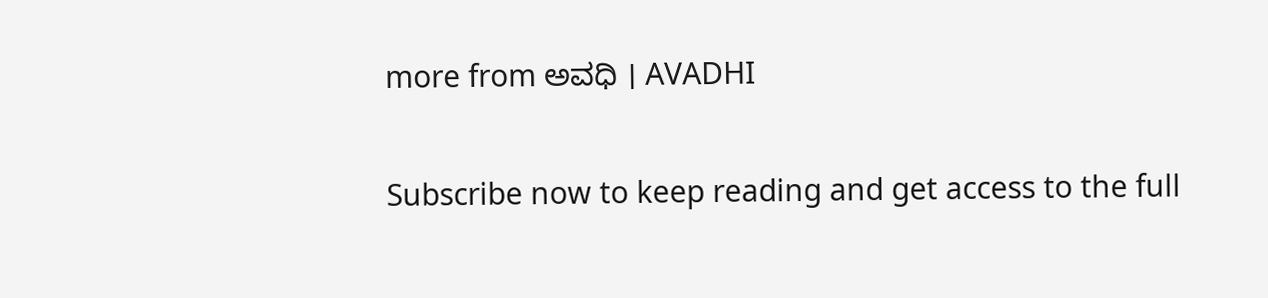more from ಅವಧಿ । AVADHI

Subscribe now to keep reading and get access to the full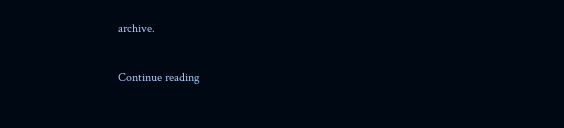archive.

Continue reading